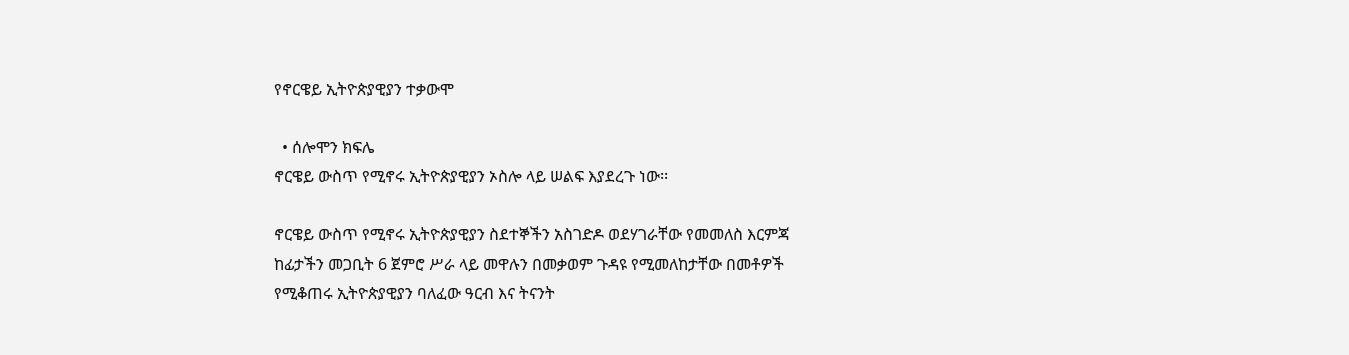የኖርዌይ ኢትዮጵያዊያን ተቃውሞ

  • ሰሎሞን ክፍሌ
ኖርዌይ ውስጥ የሚኖሩ ኢትዮጵያዊያን ኦስሎ ላይ ሠልፍ እያደረጉ ነው፡፡

ኖርዌይ ውስጥ የሚኖሩ ኢትዮጵያዊያን ስደተኞችን አስገድዶ ወደሃገራቸው የመመለስ እርምጃ ከፊታችን መጋቢት 6 ጀምሮ ሥራ ላይ መዋሉን በመቃወም ጉዳዩ የሚመለከታቸው በመቶዎች የሚቆጠሩ ኢትዮጵያዊያን ባለፈው ዓርብ እና ትናንት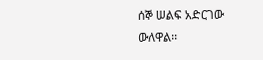ሰኞ ሠልፍ አድርገው ውለዋል፡፡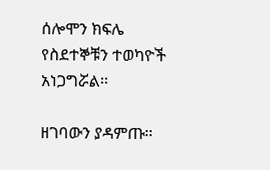ሰሎሞን ክፍሌ የስደተኞቹን ተወካዮች አነጋግሯል፡፡

ዘገባውን ያዳምጡ፡፡